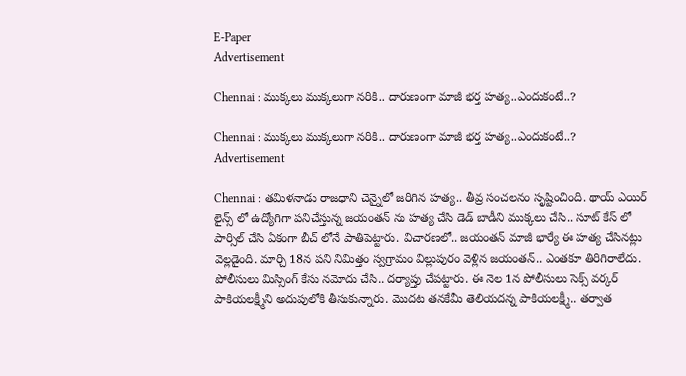E-Paper
Advertisement

Chennai : ముక్కలు ముక్కలుగా నరికి.. దారుణంగా మాజీ భర్త హత్య..ఎందుకంటే..?

Chennai : ముక్కలు ముక్కలుగా నరికి.. దారుణంగా మాజీ భర్త హత్య..ఎందుకంటే..?
Advertisement

Chennai : తమిళనాడు రాజధాని చెన్నైలో జరిగిన హత్య.. తీవ్ర సంచలనం సృష్టించింది. థాయ్ ఎయిర్ లైన్స్ లో ఉద్యోగిగా పనిచేస్తున్న జయంతన్ ను హత్య చేసి డెడ్ బాడీని ముక్కలు చేసి.. సూట్ కేస్ లో పార్సిల్ చేసి ఏకంగా బీచ్ లోనే పాతిపెట్టారు. విచారణలో.. జయంతన్ మాజీ భార్యే ఈ హత్య చేసినట్లు వెల్లడైంది. మార్చి 18న పని నిమిత్తం స్వగ్రామం విల్లుపురం వెళ్లిన జయంతన్.. ఎంతకూ తిరిగిరాలేదు. పోలీసులు మిస్సింగ్ కేసు నమోదు చేసి.. దర్యాప్తు చేపట్టారు. ఈ నెల 1న పోలీసులు సెక్స్ వర్కర్ పాకియలక్ష్మీని అదుపులోకి తీసుకున్నారు. మొదట తనకేమీ తెలియదన్న పాకియలక్ష్మీ.. తర్వాత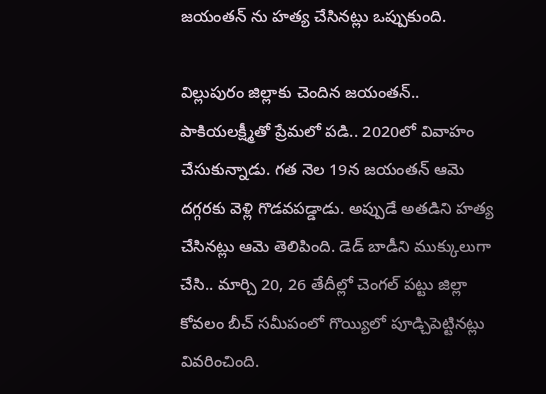జయంతన్ ను హత్య చేసినట్లు ఒప్పుకుంది.

విల్లుపురం జిల్లాకు చెందిన జయంతన్.. పాకియలక్ష్మీతో ప్రేమలో పడి.. 2020లో వివాహం చేసుకున్నాడు. గత నెల 19న జయంతన్ ఆమె దగ్గరకు వెళ్లి గొడవపడ్డాడు. అప్పుడే అతడిని హత్య చేసినట్లు ఆమె తెలిపింది. డెడ్ బాడీని ముక్కులుగా చేసి.. మార్చి 20, 26 తేదీల్లో చెంగల్ పట్టు జిల్లా కోవలం బీచ్ సమీపంలో గొయ్యిలో పూడ్చిపెట్టినట్లు వివరించింది.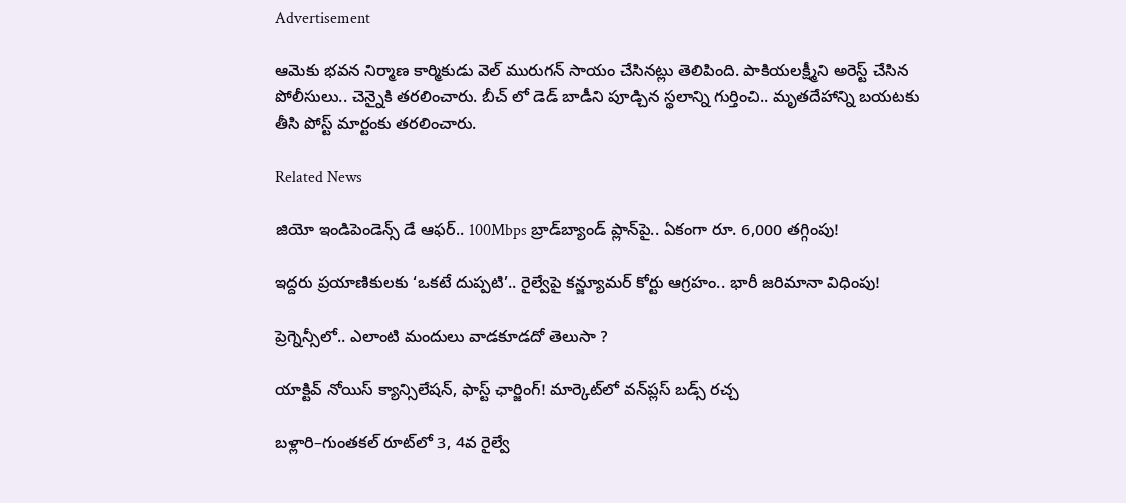Advertisement

ఆమెకు భవన నిర్మాణ కార్మికుడు వెల్ మురుగన్ సాయం చేసినట్లు తెలిపింది. పాకియలక్ష్మీని అరెస్ట్ చేసిన పోలీసులు.. చెన్నైకి తరలించారు. బీచ్ లో డెడ్ బాడీని పూడ్చిన స్థలాన్ని గుర్తించి.. మృతదేహాన్ని బయటకు తీసి పోస్ట్ మార్టంకు తరలించారు.

Related News

జియో ఇండిపెండెన్స్ డే ఆఫర్.. 100Mbps బ్రాడ్‌బ్యాండ్ ప్లాన్‌పై.. ఏకంగా రూ. 6,000 తగ్గింపు!

ఇద్దరు ప్రయాణికులకు ‘ఒకటే దుప్పటి’.. రైల్వేపై కన్జ్యూమర్ కోర్టు ఆగ్రహం.. భారీ జరిమానా విధింపు!

ప్రెగ్నెన్సీలో.. ఎలాంటి మందులు వాడకూడదో తెలుసా ?

యాక్టివ్ నోయిస్ క్యాన్సిలేషన్, ఫాస్ట్ ఛార్జింగ్! మార్కెట్‌లో వన్‌ప్లస్ బడ్స్ రచ్చ

బళ్లారి–గుంతకల్ రూట్‌లో 3, 4వ రైల్వే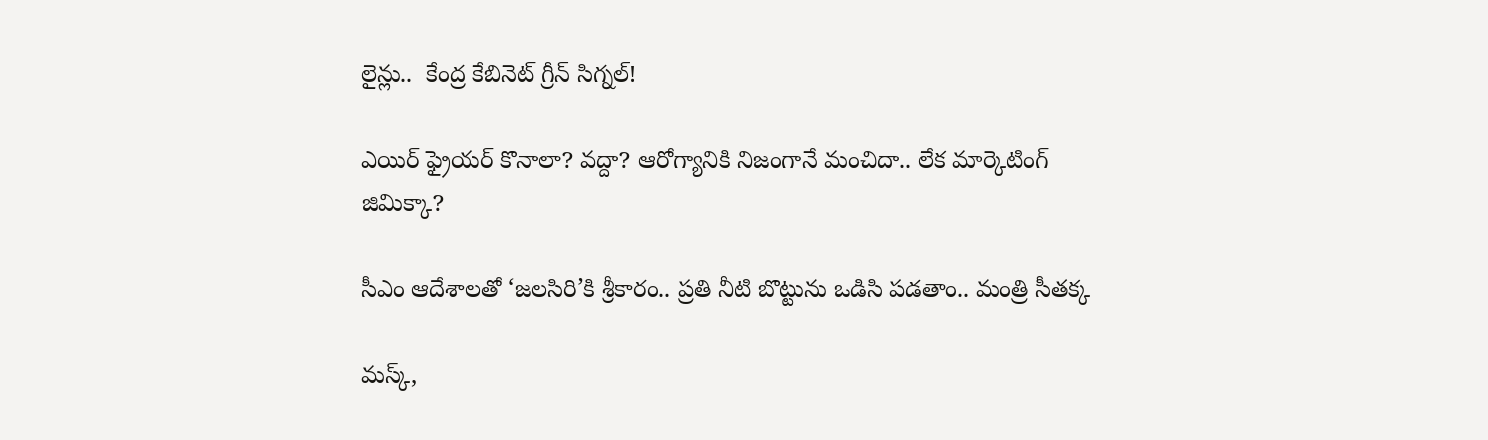లైన్లు..  కేంద్ర కేబినెట్ గ్రీన్ సిగ్నల్!

ఎయిర్ ఫ్రైయర్ కొనాలా? వద్దా? ఆరోగ్యానికి నిజంగానే మంచిదా.. లేక మార్కెటింగ్ జిమిక్కా?

సీఎం ఆదేశాలతో ‘జలసిరి’కి శ్రీకారం.. ప్రతి నీటి బొట్టును ఒడిసి పడతాం.. మంత్రి సీతక్క

మస్క్,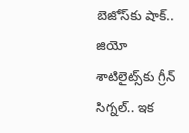బెజోస్‌కు షాక్.. జియో శాటిలైట్స్‌కు గ్రీన్ సిగ్నల్.. ఇక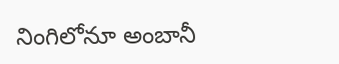నింగిలోనూ అంబానీ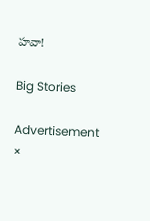హవా!

Big Stories

Advertisement
×